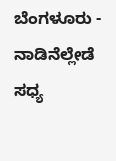ಬೆಂಗಳೂರು -
ನಾಡಿನೆಲ್ಲೇಡೆ ಸಧ್ಯ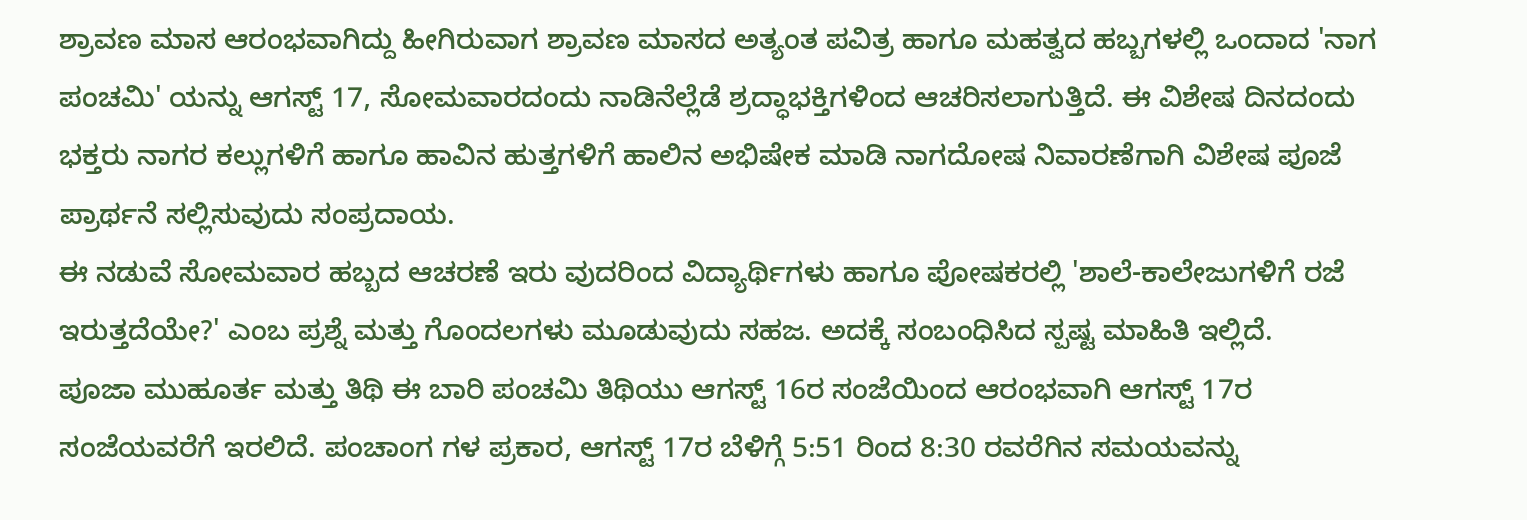ಶ್ರಾವಣ ಮಾಸ ಆರಂಭವಾಗಿದ್ದು ಹೀಗಿರುವಾಗ ಶ್ರಾವಣ ಮಾಸದ ಅತ್ಯಂತ ಪವಿತ್ರ ಹಾಗೂ ಮಹತ್ವದ ಹಬ್ಬಗಳಲ್ಲಿ ಒಂದಾದ 'ನಾಗ ಪಂಚಮಿ' ಯನ್ನು ಆಗಸ್ಟ್ 17, ಸೋಮವಾರದಂದು ನಾಡಿನೆಲ್ಲೆಡೆ ಶ್ರದ್ಧಾಭಕ್ತಿಗಳಿಂದ ಆಚರಿಸಲಾಗುತ್ತಿದೆ. ಈ ವಿಶೇಷ ದಿನದಂದು ಭಕ್ತರು ನಾಗರ ಕಲ್ಲುಗಳಿಗೆ ಹಾಗೂ ಹಾವಿನ ಹುತ್ತಗಳಿಗೆ ಹಾಲಿನ ಅಭಿಷೇಕ ಮಾಡಿ ನಾಗದೋಷ ನಿವಾರಣೆಗಾಗಿ ವಿಶೇಷ ಪೂಜೆ ಪ್ರಾರ್ಥನೆ ಸಲ್ಲಿಸುವುದು ಸಂಪ್ರದಾಯ.
ಈ ನಡುವೆ ಸೋಮವಾರ ಹಬ್ಬದ ಆಚರಣೆ ಇರು ವುದರಿಂದ ವಿದ್ಯಾರ್ಥಿಗಳು ಹಾಗೂ ಪೋಷಕರಲ್ಲಿ 'ಶಾಲೆ-ಕಾಲೇಜುಗಳಿಗೆ ರಜೆ ಇರುತ್ತದೆಯೇ?' ಎಂಬ ಪ್ರಶ್ನೆ ಮತ್ತು ಗೊಂದಲಗಳು ಮೂಡುವುದು ಸಹಜ. ಅದಕ್ಕೆ ಸಂಬಂಧಿಸಿದ ಸ್ಪಷ್ಟ ಮಾಹಿತಿ ಇಲ್ಲಿದೆ.
ಪೂಜಾ ಮುಹೂರ್ತ ಮತ್ತು ತಿಥಿ ಈ ಬಾರಿ ಪಂಚಮಿ ತಿಥಿಯು ಆಗಸ್ಟ್ 16ರ ಸಂಜೆಯಿಂದ ಆರಂಭವಾಗಿ ಆಗಸ್ಟ್ 17ರ ಸಂಜೆಯವರೆಗೆ ಇರಲಿದೆ. ಪಂಚಾಂಗ ಗಳ ಪ್ರಕಾರ, ಆಗಸ್ಟ್ 17ರ ಬೆಳಿಗ್ಗೆ 5:51 ರಿಂದ 8:30 ರವರೆಗಿನ ಸಮಯವನ್ನು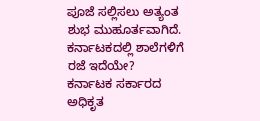ಪೂಜೆ ಸಲ್ಲಿಸಲು ಅತ್ಯಂತ ಶುಭ ಮುಹೂರ್ತವಾಗಿದೆ.
ಕರ್ನಾಟಕದಲ್ಲಿ ಶಾಲೆಗಳಿಗೆ ರಜೆ ಇದೆಯೇ?
ಕರ್ನಾಟಕ ಸರ್ಕಾರದ ಅಧಿಕೃತ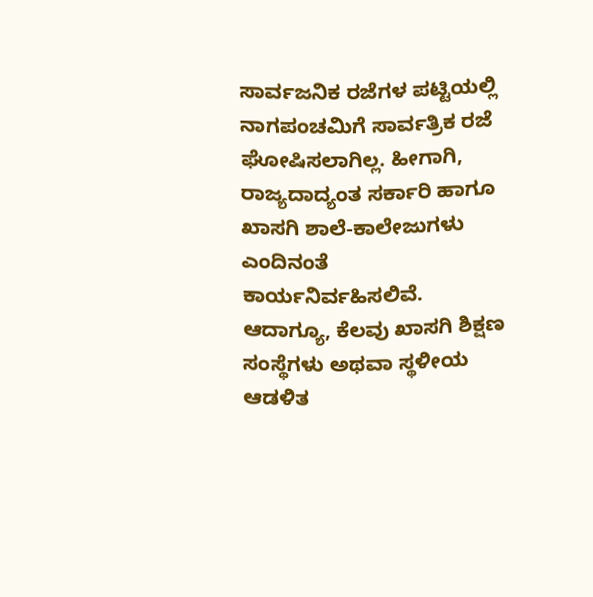ಸಾರ್ವಜನಿಕ ರಜೆಗಳ ಪಟ್ಟಿಯಲ್ಲಿ ನಾಗಪಂಚಮಿಗೆ ಸಾರ್ವತ್ರಿಕ ರಜೆ ಘೋಷಿಸಲಾಗಿಲ್ಲ. ಹೀಗಾಗಿ, ರಾಜ್ಯದಾದ್ಯಂತ ಸರ್ಕಾರಿ ಹಾಗೂ ಖಾಸಗಿ ಶಾಲೆ-ಕಾಲೇಜುಗಳು ಎಂದಿನಂತೆ ಕಾರ್ಯನಿರ್ವಹಿಸಲಿವೆ. ಆದಾಗ್ಯೂ, ಕೆಲವು ಖಾಸಗಿ ಶಿಕ್ಷಣ ಸಂಸ್ಥೆಗಳು ಅಥವಾ ಸ್ಥಳೀಯ ಆಡಳಿತ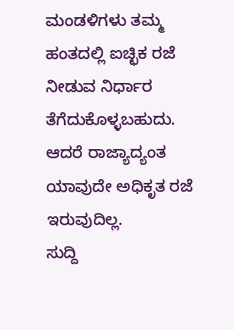ಮಂಡಳಿಗಳು ತಮ್ಮ ಹಂತದಲ್ಲಿ ಐಚ್ಛಿಕ ರಜೆ ನೀಡುವ ನಿರ್ಧಾರ ತೆಗೆದುಕೊಳ್ಳಬಹುದು. ಆದರೆ ರಾಜ್ಯಾದ್ಯಂತ ಯಾವುದೇ ಅಧಿಕೃತ ರಜೆ ಇರುವುದಿಲ್ಲ.
ಸುದ್ದಿ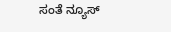ಸಂತೆ ನ್ಯೂಸ್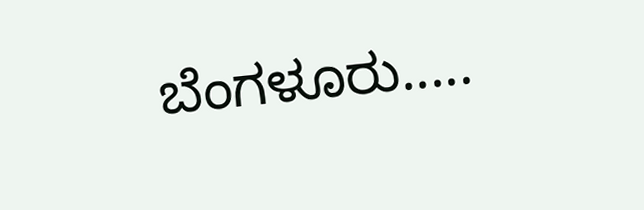ಬೆಂಗಳೂರು.....